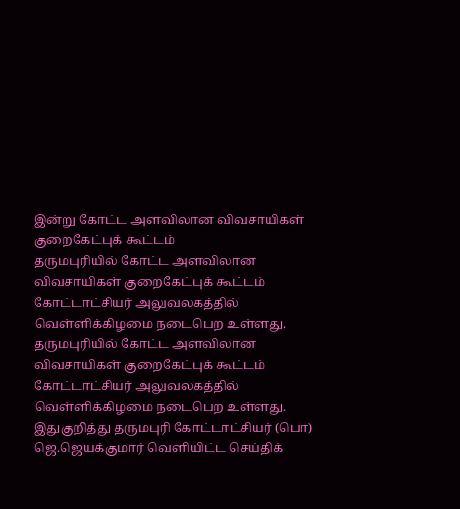இன்று கோட்ட அளவிலான விவசாயிகள் குறைகேட்புக் கூட்டம்
தருமபுரியில் கோட்ட அளவிலான விவசாயிகள் குறைகேட்புக் கூட்டம் கோட்டாட்சியர் அலுவலகத்தில் வெள்ளிக்கிழமை நடைபெற உள்ளது.
தருமபுரியில் கோட்ட அளவிலான விவசாயிகள் குறைகேட்புக் கூட்டம் கோட்டாட்சியர் அலுவலகத்தில் வெள்ளிக்கிழமை நடைபெற உள்ளது.
இதுகுறித்து தருமபுரி கோட்டாட்சியர் (பொ) ஜெ.ஜெயக்குமார் வெளியிட்ட செய்திக்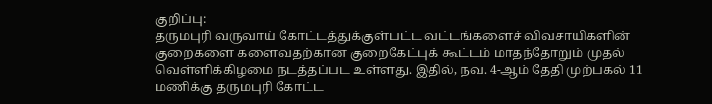குறிப்பு:
தருமபுரி வருவாய் கோட்டத்துக்குள்பட்ட வட்டங்களைச் விவசாயிகளின் குறைகளை களைவதற்கான குறைகேட்புக் கூட்டம் மாதந்தோறும் முதல் வெள்ளிக்கிழமை நடத்தப்பட உள்ளது. இதில், நவ. 4-ஆம் தேதி முற்பகல் 11 மணிக்கு தருமபுரி கோட்ட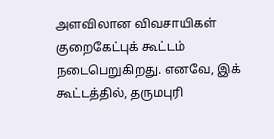அளவிலான விவசாயிகள் குறைகேட்புக் கூட்டம் நடைபெறுகிறது. எனவே, இக் கூட்டத்தில், தருமபுரி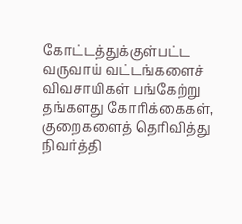கோட்டத்துக்குள்பட்ட வருவாய் வட்டங்களைச் விவசாயிகள் பங்கேற்று தங்களது கோரிக்கைகள், குறைகளைத் தெரிவித்து நிவர்த்தி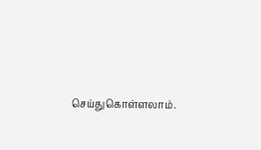செய்துகொள்ளலாம்.